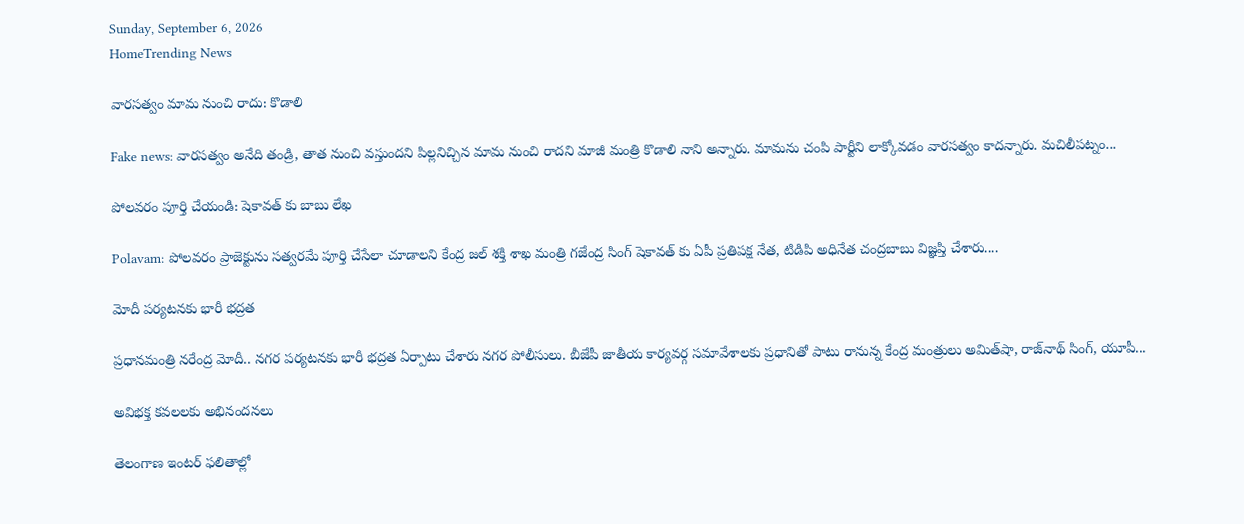Sunday, September 6, 2026
HomeTrending News

వారసత్వం మామ నుంచి రాదు: కొడాలి

Fake news: వారసత్వం అనేది తండ్రి, తాత నుంచి వస్తుందని పిల్లనిచ్చిన మామ నుంచి రాదని మాజీ మంత్రి కొడాలి నాని అన్నారు. మామను చంపి పార్టీని లాక్కోవడం వారసత్వం కాదన్నారు. మచిలీపట్నం...

పోలవరం పూర్తి చేయండి: షెకావత్ కు బాబు లేఖ

Polavam: పోలవరం ప్రాజెక్టును సత్వరమే పూర్తి చేసేలా చూడాలని కేంద్ర జల్ శక్తి శాఖ మంత్రి గజేంద్ర సింగ్ షెకావత్ కు ఏపీ ప్రతిపక్ష నేత, టిడిపి అధినేత చంద్రబాబు విజ్ఞప్తి చేశారు....

మోదీ పర్యటనకు భారీ భద్రత

ప్రధానమంత్రి నరేంద్ర మోదీ.. నగర పర్యటనకు భారీ భద్రత ఏర్పాటు చేశారు నగర పోలీసులు. బీజేపీ జాతీయ కార్యవర్గ సమావేశాలకు ప్రధానితో పాటు రానున్న కేంద్ర మంత్రులు అమిత్‌షా, రాజ్‌నాథ్‌ సింగ్‌, యూపీ...

అవిభ‌క్త క‌వ‌ల‌ల‌కు అభినంద‌న‌లు

తెలంగాణ ఇంట‌ర్ ఫ‌లితాల్లో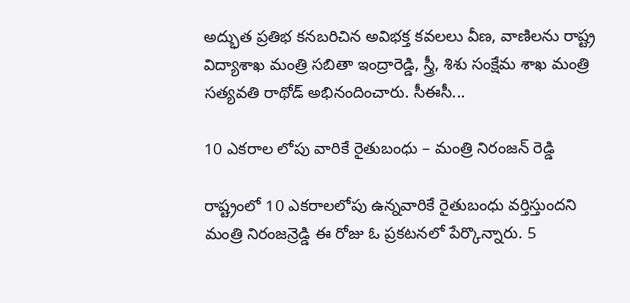అద్భుత ప్ర‌తిభ క‌న‌బ‌రిచిన అవిభ‌క్త క‌వ‌ల‌లు వీణ‌, వాణిల‌ను రాష్ట్ర విద్యాశాఖ మంత్రి స‌బితా ఇంద్రారెడ్డి, స్త్రీ, శిశు సంక్షేమ శాఖ మంత్రి స‌త్య‌వ‌తి రాథోడ్ అభినందించారు. సీఈసీ...

10 ఎకరాల లోపు వారికే రైతుబంధు – మంత్రి నిరంజన్ రెడ్డి

రాష్ట్రంలో 10 ఎకరాలలోపు ఉన్నవారికే రైతుబంధు వర్తిస్తుందని మంత్రి నిరంజన్రెడ్డి ఈ రోజు ఓ ప్రకటనలో పేర్కొన్నారు. 5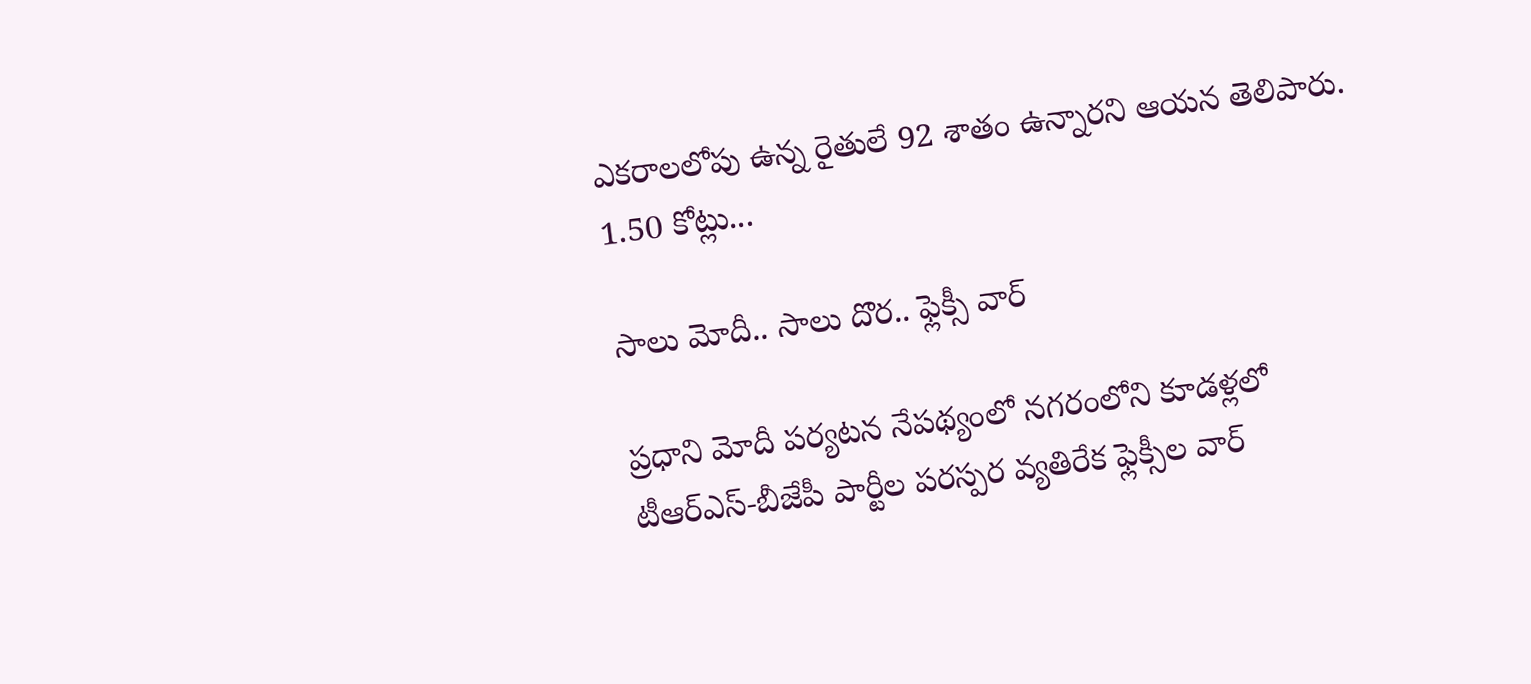ఎకరాలలోపు ఉన్న రైతులే 92 శాతం ఉన్నారని ఆయన తెలిపారు. 1.50 కోట్లు...

సాలు మోదీ.. సాలు దొర.. ఫ్లెక్సీ వార్‌

ప్రధాని మోదీ పర్యటన నేపథ్యంలో నగరంలోని కూడళ్లలో టీఆర్‌ఎస్‌-బీజేపీ పార్టీల పరస్పర వ్యతిరేక ఫ్లెక్సీల వార్‌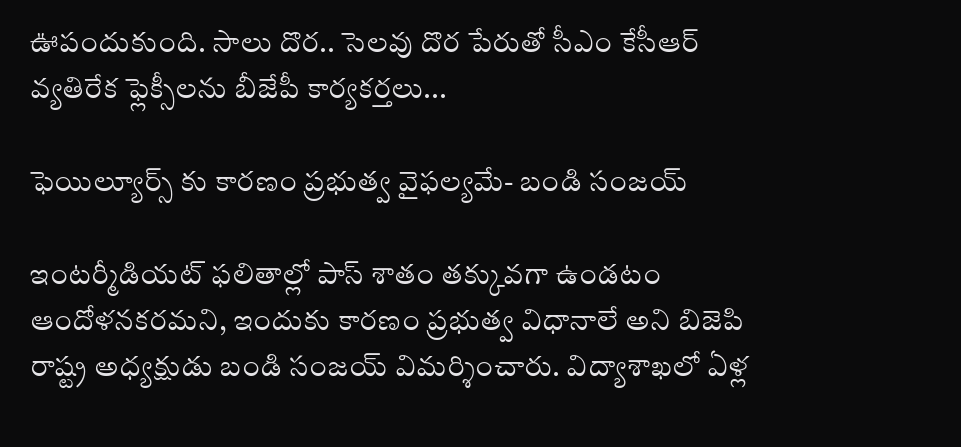ఊపందుకుంది. సాలు దొర.. సెలవు దొర పేరుతో సీఎం కేసీఆర్‌ వ్యతిరేక ఫ్లెక్సీలను బీజేపీ కార్యకర్తలు...

ఫెయిల్యూర్స్ కు కారణం ప్రభుత్వ వైఫల్యమే- బండి సంజయ్

ఇంటర్మీడియట్ ఫలితాల్లో పాస్ శాతం తక్కువగా ఉండటం ఆందోళనకరమని, ఇందుకు కారణం ప్రభుత్వ విధానాలే అని బిజెపి రాష్ట్ర అధ్యక్షుడు బండి సంజయ్ విమర్శించారు. విద్యాశాఖలో ఏళ్ల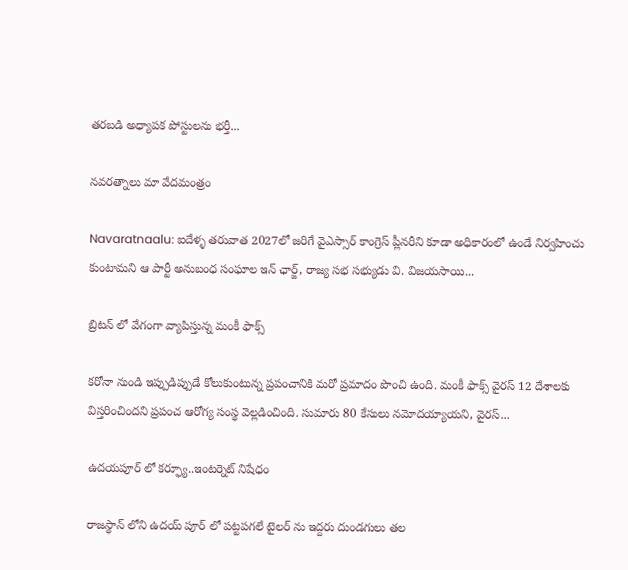తరబడి అధ్యాపక పోస్టులను భర్తీ...

నవరత్నాలు మా వేదమంత్రం

Navaratnaalu: ఐదేళ్ళ తరువాత 2027లో జరిగే వైఎస్సార్ కాంగ్రెస్ ప్లీనరీని కూడా అధికారంలో ఉండే నిర్వహించు కుంటామని ఆ పార్టీ అనుబంధ సంఘాల ఇన్ ఛార్జ్, రాజ్య సభ సభ్యుడు వి. విజయసాయి...

బ్రిటన్ లో వేగంగా వ్యాపిస్తున్న మంకీ ఫాక్స్

కరోనా నుండి ఇప్పుడిప్పుడే కోలుకుంటున్న ప్రపంచానికి మరో ప్రమాదం పొంచి ఉంది. మంకీ ఫాక్స్ వైరస్ 12 దేశాలకు విస్తరించిందని ప్రపంచ ఆరోగ్య సంస్థ వెల్లడించింది. సుమారు 80 కేసులు నమోదయ్యాయని, వైరస్...

ఉదయపూర్ లో కర్ఫ్యూ..ఇంటర్నెట్ నిషేధం

రాజస్థాన్ లోని ఉదయ్ పూర్ లో పట్టపగలే టైలర్ ను ఇద్దరు దుండగులు తల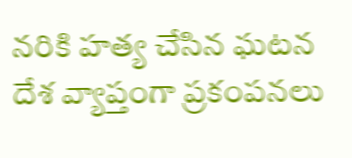నరికి హత్య చేసిన ఘటన దేశ వ్యాప్తంగా ప్రకంపనలు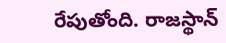రేపుతోంది. రాజస్థాన్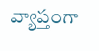వ్యాప్తంగా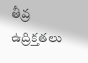తీవ్ర ఉద్రిక్తతలు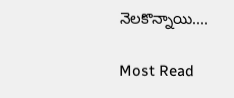నెలకొన్నాయి....

Most Read